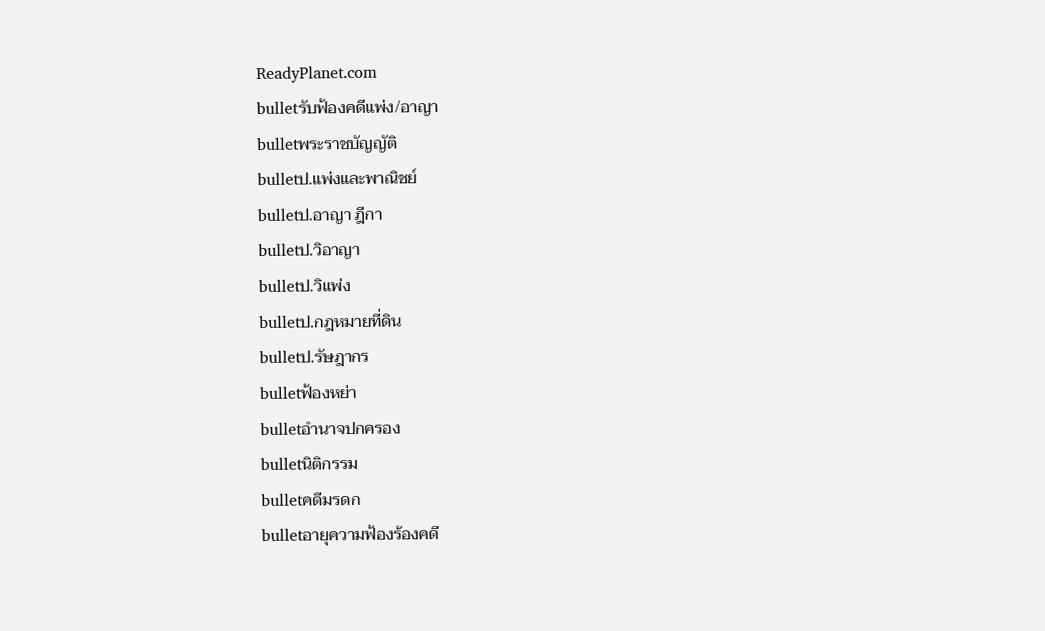ReadyPlanet.com
bulletรับฟ้องคดีแพ่ง/อาญา
bulletพระราชบัญญัติ
bulletป.แพ่งและพาณิชย์
bulletป.อาญา ฎีกา
bulletป.วิอาญา
bulletป.วิแพ่ง
bulletป.กฎหมายที่ดิน
bulletป.รัษฎากร
bulletฟ้องหย่า
bulletอำนาจปกครอง
bulletนิติกรรม
bulletคดีมรดก
bulletอายุความฟ้องร้องคดี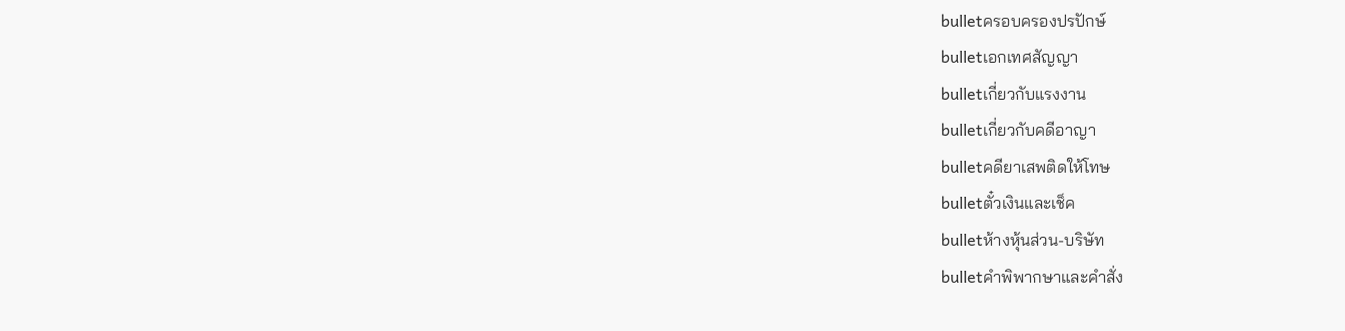bulletครอบครองปรปักษ์
bulletเอกเทศสัญญา
bulletเกี่ยวกับแรงงาน
bulletเกี่ยวกับคดีอาญา
bulletคดียาเสพติดให้โทษ
bulletตั๋วเงินและเช็ค
bulletห้างหุ้นส่วน-บริษัท
bulletคำพิพากษาและคำสั่ง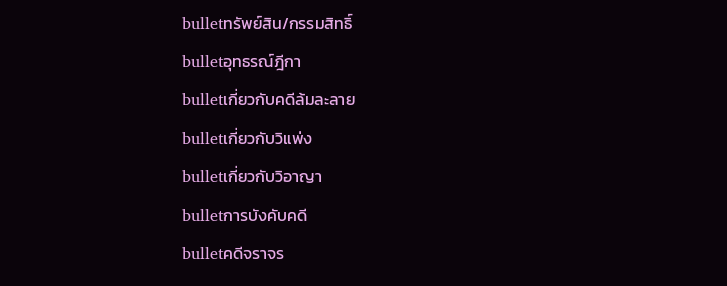bulletทรัพย์สิน/กรรมสิทธิ์
bulletอุทธรณ์ฎีกา
bulletเกี่ยวกับคดีล้มละลาย
bulletเกี่ยวกับวิแพ่ง
bulletเกี่ยวกับวิอาญา
bulletการบังคับคดี
bulletคดีจราจร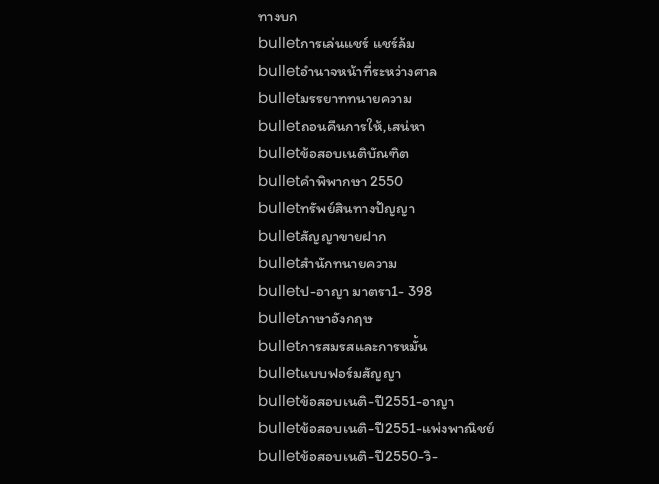ทางบก
bulletการเล่นแชร์ แชร์ล้ม
bulletอำนาจหน้าที่ระหว่างศาล
bulletมรรยาททนายความ
bulletถอนคืนการให้,เสน่หา
bulletข้อสอบเนติบัณฑิต
bulletคำพิพากษา 2550
bulletทรัพย์สินทางปัญญา
bulletสัญญาขายฝาก
bulletสำนักทนายความ
bulletป-อาญา มาตรา1- 398
bulletภาษาอังกฤษ
bulletการสมรสและการหมั้น
bulletแบบฟอร์มสัญญา
bulletข้อสอบเนติ-ปี2551-อาญา
bulletข้อสอบเนติ-ปี2551-แพ่งพาณิชย์
bulletข้อสอบเนติ-ปี2550-วิ-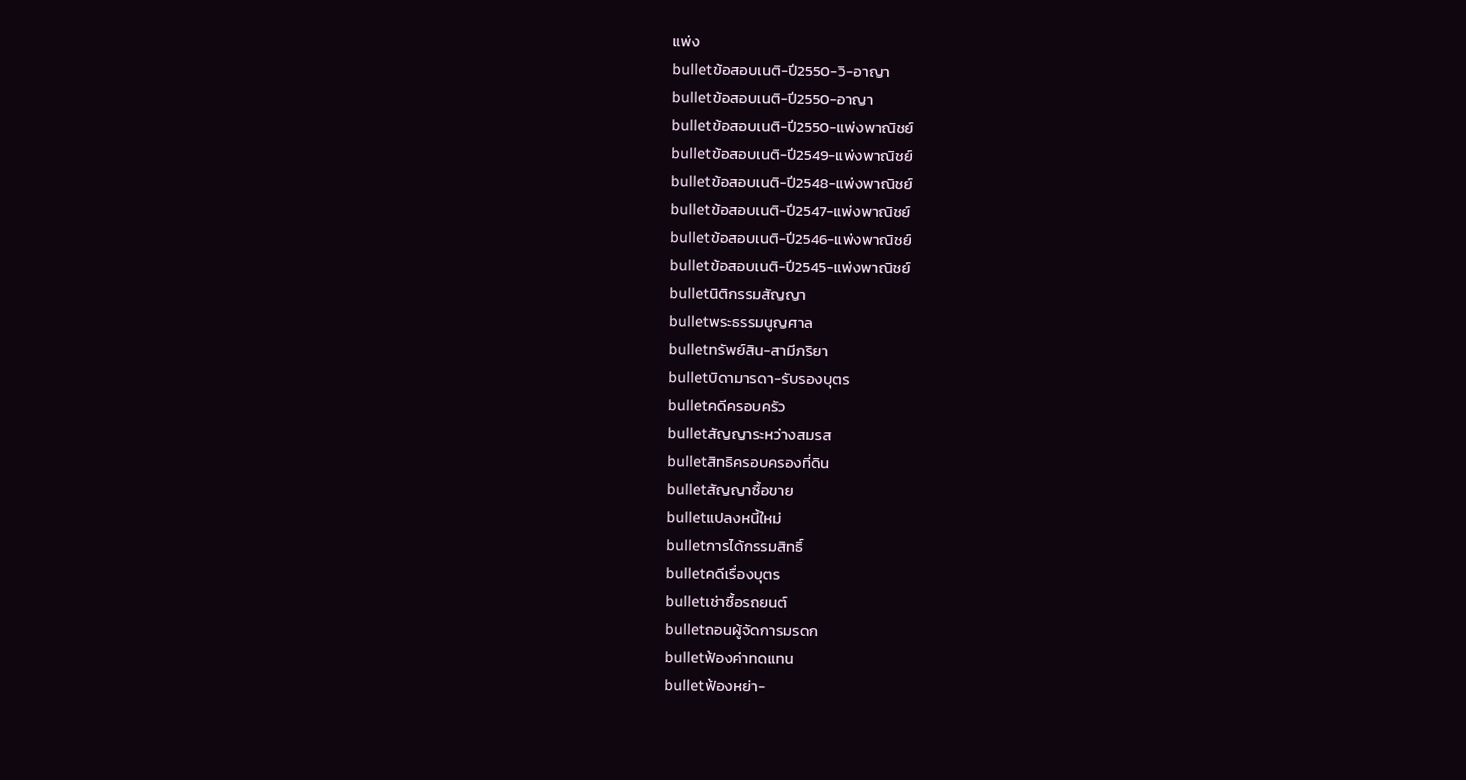แพ่ง
bulletข้อสอบเนติ-ปี2550-วิ-อาญา
bulletข้อสอบเนติ-ปี2550-อาญา
bulletข้อสอบเนติ-ปี2550-แพ่งพาณิชย์
bulletข้อสอบเนติ-ปี2549-แพ่งพาณิชย์
bulletข้อสอบเนติ-ปี2548-แพ่งพาณิชย์
bulletข้อสอบเนติ-ปี2547-แพ่งพาณิชย์
bulletข้อสอบเนติ-ปี2546-แพ่งพาณิชย์
bulletข้อสอบเนติ-ปี2545-แพ่งพาณิชย์
bulletนิติกรรมสัญญา
bulletพระธรรมนูญศาล
bulletทรัพย์สิน-สามีภริยา
bulletบิดามารดา-รับรองบุตร
bulletคดีครอบครัว
bulletสัญญาระหว่างสมรส
bulletสิทธิครอบครองที่ดิน
bulletสัญญาซื้อขาย
bulletแปลงหนี้ใหม่
bulletการได้กรรมสิทธิ์
bulletคดีเรื่องบุตร
bulletเช่าซื้อรถยนต์
bulletถอนผู้จัดการมรดก
bulletฟ้องค่าทดแทน
bulletฟ้องหย่า-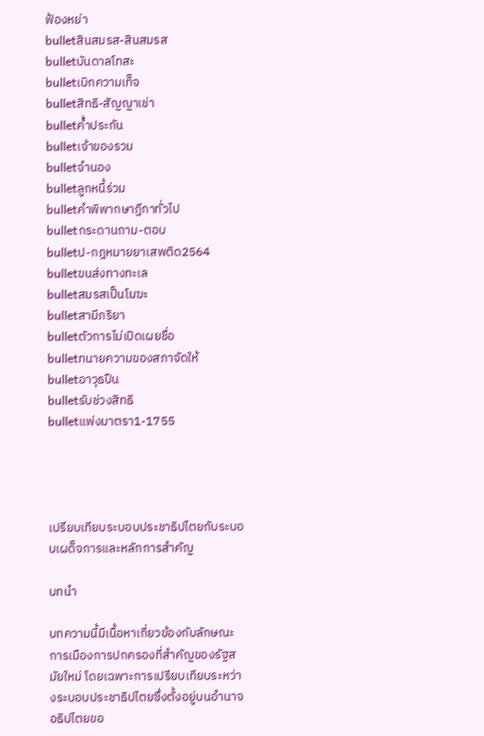ฟ้องหย่า
bulletสินสมรส-สินสมรส
bulletบันดาลโทสะ
bulletเบิกความเท็จ
bulletสิทธิ-สัญญาเช่า
bulletค้ำประกัน
bulletเจ้าของรวม
bulletจำนอง
bulletลูกหนี้ร่วม
bulletคำพิพากษาฎีกาทั่วไป
bulletกระดานถาม-ตอบ
bulletป-กฎหมายยาเสพติด2564
bulletขนส่งทางทะเล
bulletสมรสเป็นโมฆะ
bulletสามีภริยา
bulletตัวการไม่เปิดเผยชื่อ
bulletทนายความของสภาจัดให้
bulletอาวุธปืน
bulletรับช่วงสิทธิ
bulletแพ่งมาตรา1-1755




เปรียบเทียบระบอบประชาธิปไตยกับระบอบเผด็จการและหลักการสำคัญ

บทนำ

บทความนี้มีเนื้อหาเกี่ยวข้องกับลักษณะการเมืองการปกครองที่สำคัญของรัฐสมัยใหม่ โดยเฉพาะการเปรียบเทียบระหว่างระบอบประชาธิปไตยซึ่งตั้งอยู่บนอำนาจอธิปไตยขอ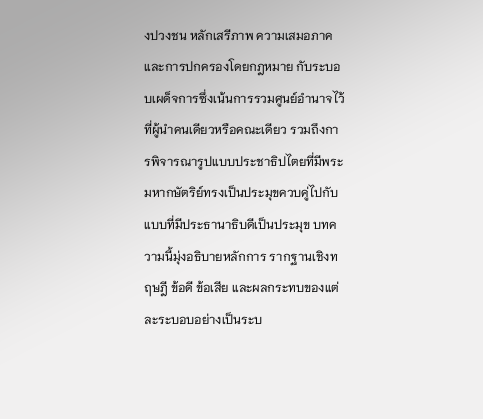งปวงชน หลักเสรีภาพ ความเสมอภาค และการปกครองโดยกฎหมาย กับระบอบเผด็จการซึ่งเน้นการรวมศูนย์อำนาจไว้ที่ผู้นำคนเดียวหรือคณะเดียว รวมถึงการพิจารณารูปแบบประชาธิปไตยที่มีพระมหากษัตริย์ทรงเป็นประมุขควบคู่ไปกับแบบที่มีประธานาธิบดีเป็นประมุข บทความนี้มุ่งอธิบายหลักการ รากฐานเชิงทฤษฎี ข้อดี ข้อเสีย และผลกระทบของแต่ละระบอบอย่างเป็นระบ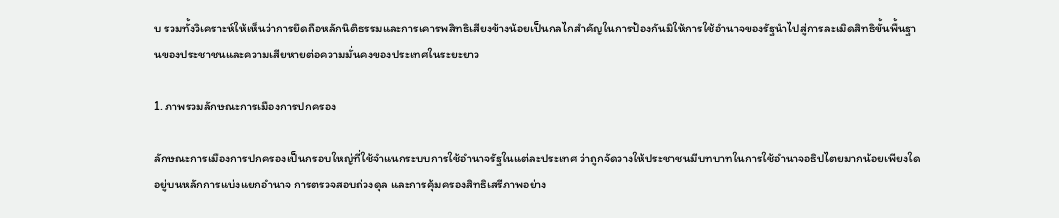บ รวมทั้งวิเคราะห์ให้เห็นว่าการยึดถือหลักนิติธรรมและการเคารพสิทธิเสียงข้างน้อยเป็นกลไกสำคัญในการป้องกันมิให้การใช้อำนาจของรัฐนำไปสู่การละเมิดสิทธิขั้นพื้นฐานของประชาชนและความเสียหายต่อความมั่นคงของประเทศในระยะยาว

1. ภาพรวมลักษณะการเมืองการปกครอง

ลักษณะการเมืองการปกครองเป็นกรอบใหญ่ที่ใช้จำแนกระบบการใช้อำนาจรัฐในแต่ละประเทศ ว่าถูกจัดวางให้ประชาชนมีบทบาทในการใช้อำนาจอธิปไตยมากน้อยเพียงใด อยู่บนหลักการแบ่งแยกอำนาจ การตรวจสอบถ่วงดุล และการคุ้มครองสิทธิเสรีภาพอย่าง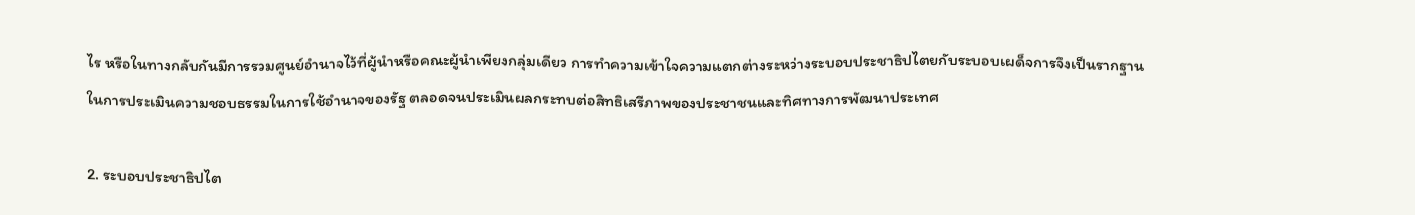ไร หรือในทางกลับกันมีการรวมศูนย์อำนาจไว้ที่ผู้นำหรือคณะผู้นำเพียงกลุ่มเดียว การทำความเข้าใจความแตกต่างระหว่างระบอบประชาธิปไตยกับระบอบเผด็จการจึงเป็นรากฐานในการประเมินความชอบธรรมในการใช้อำนาจของรัฐ ตลอดจนประเมินผลกระทบต่อสิทธิเสรีภาพของประชาชนและทิศทางการพัฒนาประเทศ

2. ระบอบประชาธิปไต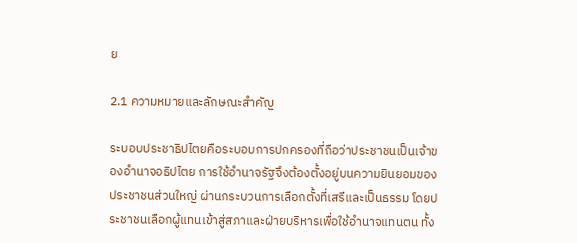ย

2.1 ความหมายและลักษณะสำคัญ

ระบอบประชาธิปไตยคือระบอบการปกครองที่ถือว่าประชาชนเป็นเจ้าของอำนาจอธิปไตย การใช้อำนาจรัฐจึงต้องตั้งอยู่บนความยินยอมของประชาชนส่วนใหญ่ ผ่านกระบวนการเลือกตั้งที่เสรีและเป็นธรรม โดยประชาชนเลือกผู้แทนเข้าสู่สภาและฝ่ายบริหารเพื่อใช้อำนาจแทนตน ทั้ง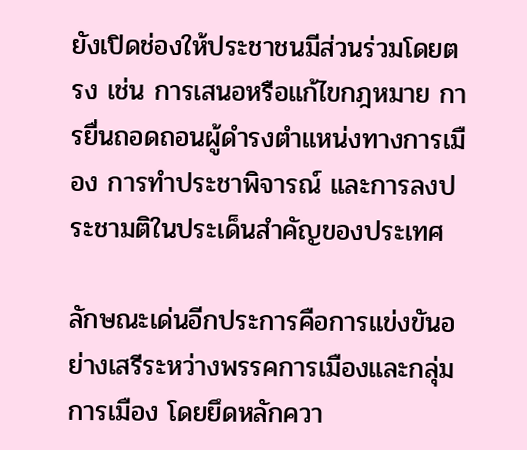ยังเปิดช่องให้ประชาชนมีส่วนร่วมโดยตรง เช่น การเสนอหรือแก้ไขกฎหมาย การยื่นถอดถอนผู้ดำรงตำแหน่งทางการเมือง การทำประชาพิจารณ์ และการลงประชามติในประเด็นสำคัญของประเทศ

ลักษณะเด่นอีกประการคือการแข่งขันอย่างเสรีระหว่างพรรคการเมืองและกลุ่มการเมือง โดยยึดหลักควา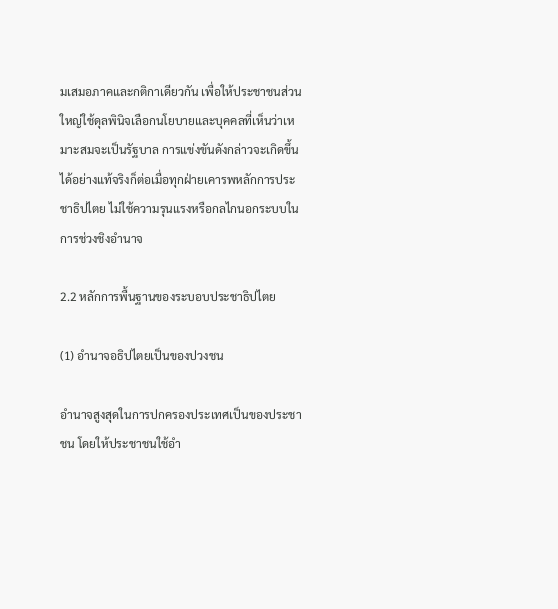มเสมอภาคและกติกาเดียวกัน เพื่อให้ประชาชนส่วนใหญ่ใช้ดุลพินิจเลือกนโยบายและบุคคลที่เห็นว่าเหมาะสมจะเป็นรัฐบาล การแข่งขันดังกล่าวจะเกิดขึ้นได้อย่างแท้จริงก็ต่อเมื่อทุกฝ่ายเคารพหลักการประชาธิปไตย ไม่ใช้ความรุนแรงหรือกลไกนอกระบบในการช่วงชิงอำนาจ

2.2 หลักการพื้นฐานของระบอบประชาธิปไตย

(1) อำนาจอธิปไตยเป็นของปวงชน

อำนาจสูงสุดในการปกครองประเทศเป็นของประชาชน โดยให้ประชาชนใช้อำ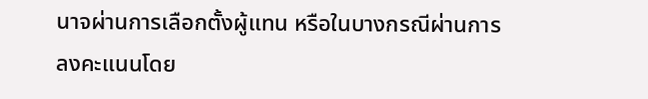นาจผ่านการเลือกตั้งผู้แทน หรือในบางกรณีผ่านการลงคะแนนโดย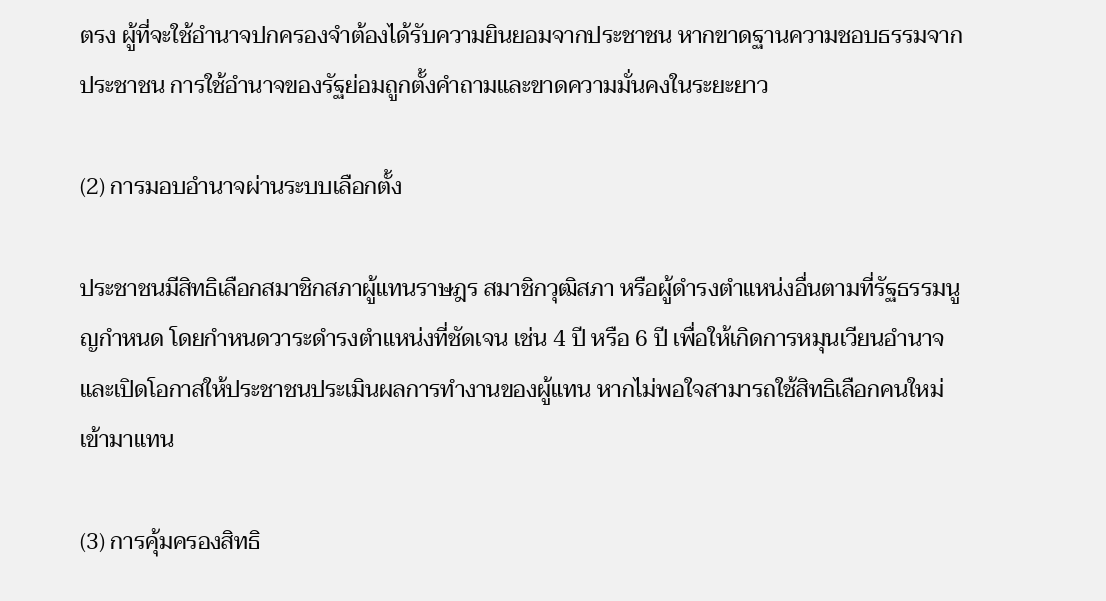ตรง ผู้ที่จะใช้อำนาจปกครองจำต้องได้รับความยินยอมจากประชาชน หากขาดฐานความชอบธรรมจากประชาชน การใช้อำนาจของรัฐย่อมถูกตั้งคำถามและขาดความมั่นคงในระยะยาว

(2) การมอบอำนาจผ่านระบบเลือกตั้ง

ประชาชนมีสิทธิเลือกสมาชิกสภาผู้แทนราษฎร สมาชิกวุฒิสภา หรือผู้ดำรงตำแหน่งอื่นตามที่รัฐธรรมนูญกำหนด โดยกำหนดวาระดำรงตำแหน่งที่ชัดเจน เช่น 4 ปี หรือ 6 ปี เพื่อให้เกิดการหมุนเวียนอำนาจและเปิดโอกาสให้ประชาชนประเมินผลการทำงานของผู้แทน หากไม่พอใจสามารถใช้สิทธิเลือกคนใหม่เข้ามาแทน

(3) การคุ้มครองสิทธิ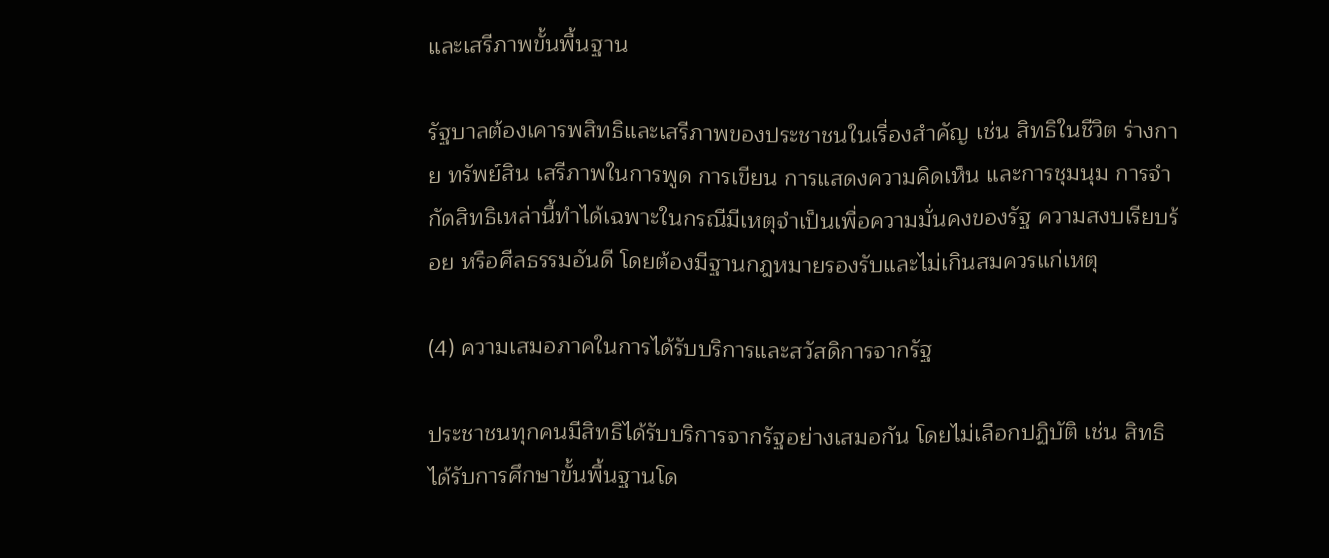และเสรีภาพขั้นพื้นฐาน

รัฐบาลต้องเคารพสิทธิและเสรีภาพของประชาชนในเรื่องสำคัญ เช่น สิทธิในชีวิต ร่างกาย ทรัพย์สิน เสรีภาพในการพูด การเขียน การแสดงความคิดเห็น และการชุมนุม การจำกัดสิทธิเหล่านี้ทำได้เฉพาะในกรณีมีเหตุจำเป็นเพื่อความมั่นคงของรัฐ ความสงบเรียบร้อย หรือศีลธรรมอันดี โดยต้องมีฐานกฎหมายรองรับและไม่เกินสมควรแก่เหตุ

(4) ความเสมอภาคในการได้รับบริการและสวัสดิการจากรัฐ

ประชาชนทุกคนมีสิทธิได้รับบริการจากรัฐอย่างเสมอกัน โดยไม่เลือกปฏิบัติ เช่น สิทธิได้รับการศึกษาขั้นพื้นฐานโด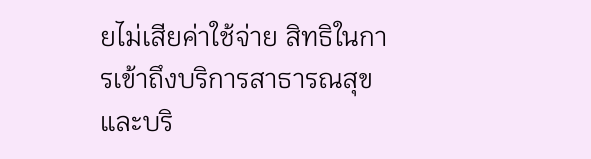ยไม่เสียค่าใช้จ่าย สิทธิในการเข้าถึงบริการสาธารณสุขและบริ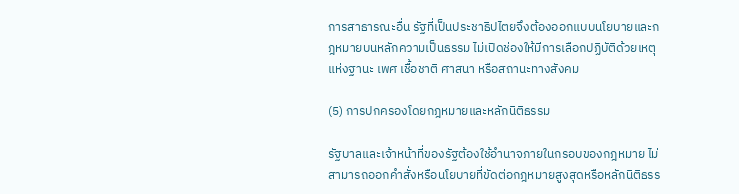การสาธารณะอื่น รัฐที่เป็นประชาธิปไตยจึงต้องออกแบบนโยบายและกฎหมายบนหลักความเป็นธรรม ไม่เปิดช่องให้มีการเลือกปฏิบัติด้วยเหตุแห่งฐานะ เพศ เชื้อชาติ ศาสนา หรือสถานะทางสังคม

(5) การปกครองโดยกฎหมายและหลักนิติธรรม

รัฐบาลและเจ้าหน้าที่ของรัฐต้องใช้อำนาจภายในกรอบของกฎหมาย ไม่สามารถออกคำสั่งหรือนโยบายที่ขัดต่อกฎหมายสูงสุดหรือหลักนิติธรร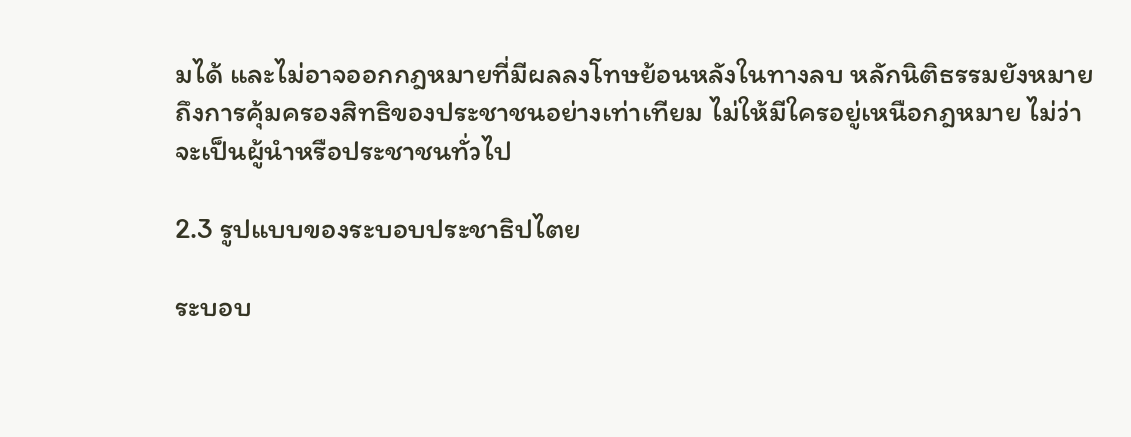มได้ และไม่อาจออกกฎหมายที่มีผลลงโทษย้อนหลังในทางลบ หลักนิติธรรมยังหมายถึงการคุ้มครองสิทธิของประชาชนอย่างเท่าเทียม ไม่ให้มีใครอยู่เหนือกฎหมาย ไม่ว่าจะเป็นผู้นำหรือประชาชนทั่วไป

2.3 รูปแบบของระบอบประชาธิปไตย

ระบอบ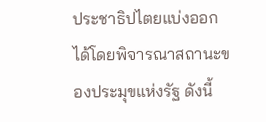ประชาธิปไตยแบ่งออกได้โดยพิจารณาสถานะของประมุขแห่งรัฐ ดังนี้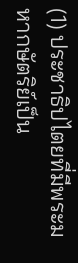(1) ประชาธิปไตยที่มีพระมหากษัตริย์เป็น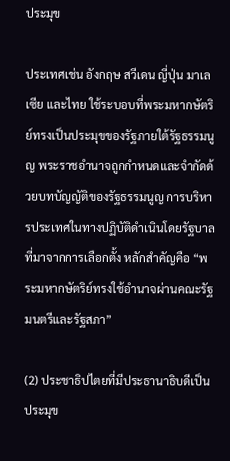ประมุข

ประเทศเช่น อังกฤษ สวีเดน ญี่ปุ่น มาเลเซีย และไทย ใช้ระบอบที่พระมหากษัตริย์ทรงเป็นประมุขของรัฐภายใต้รัฐธรรมนูญ พระราชอำนาจถูกกำหนดและจำกัดด้วยบทบัญญัติของรัฐธรรมนูญ การบริหารประเทศในทางปฏิบัติดำเนินโดยรัฐบาลที่มาจากการเลือกตั้ง หลักสำคัญคือ “พระมหากษัตริย์ทรงใช้อำนาจผ่านคณะรัฐมนตรีและรัฐสภา”

(2) ประชาธิปไตยที่มีประธานาธิบดีเป็นประมุข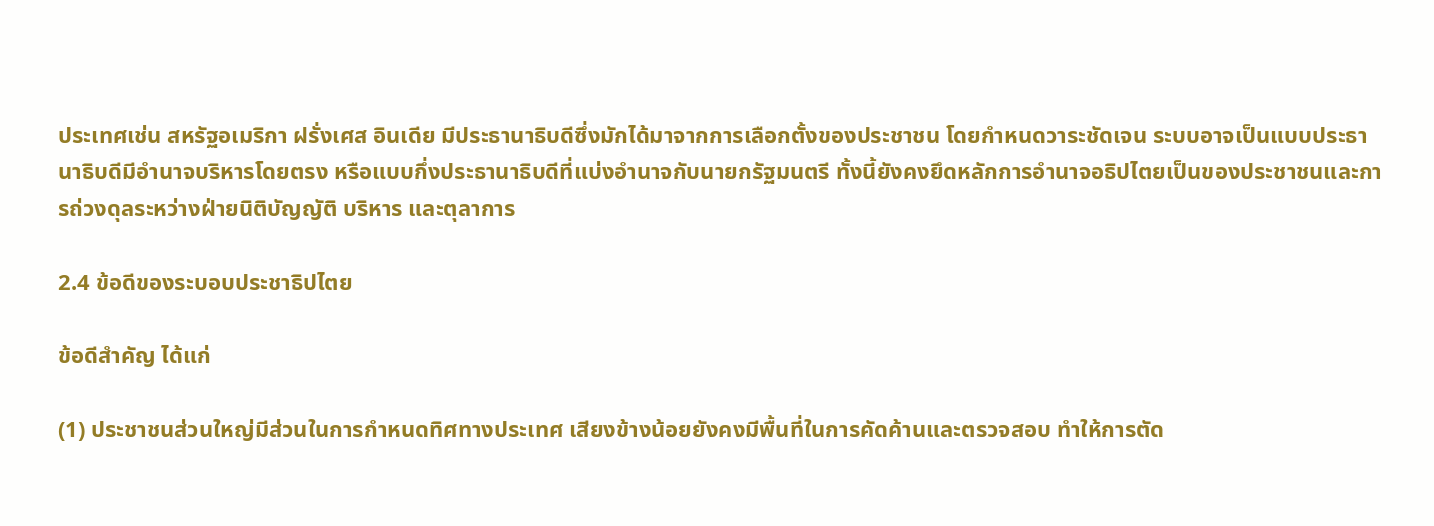ประเทศเช่น สหรัฐอเมริกา ฝรั่งเศส อินเดีย มีประธานาธิบดีซึ่งมักได้มาจากการเลือกตั้งของประชาชน โดยกำหนดวาระชัดเจน ระบบอาจเป็นแบบประธานาธิบดีมีอำนาจบริหารโดยตรง หรือแบบกึ่งประธานาธิบดีที่แบ่งอำนาจกับนายกรัฐมนตรี ทั้งนี้ยังคงยึดหลักการอำนาจอธิปไตยเป็นของประชาชนและการถ่วงดุลระหว่างฝ่ายนิติบัญญัติ บริหาร และตุลาการ

2.4 ข้อดีของระบอบประชาธิปไตย

ข้อดีสำคัญ ได้แก่

(1) ประชาชนส่วนใหญ่มีส่วนในการกำหนดทิศทางประเทศ เสียงข้างน้อยยังคงมีพื้นที่ในการคัดค้านและตรวจสอบ ทำให้การตัด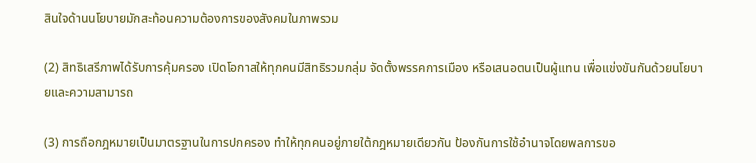สินใจด้านนโยบายมักสะท้อนความต้องการของสังคมในภาพรวม

(2) สิทธิเสรีภาพได้รับการคุ้มครอง เปิดโอกาสให้ทุกคนมีสิทธิรวมกลุ่ม จัดตั้งพรรคการเมือง หรือเสนอตนเป็นผู้แทน เพื่อแข่งขันกันด้วยนโยบายและความสามารถ

(3) การถือกฎหมายเป็นมาตรฐานในการปกครอง ทำให้ทุกคนอยู่ภายใต้กฎหมายเดียวกัน ป้องกันการใช้อำนาจโดยพลการขอ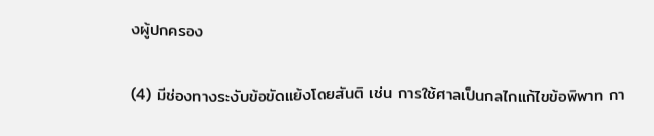งผู้ปกครอง

(4) มีช่องทางระงับข้อขัดแย้งโดยสันติ เช่น การใช้ศาลเป็นกลไกแก้ไขข้อพิพาท กา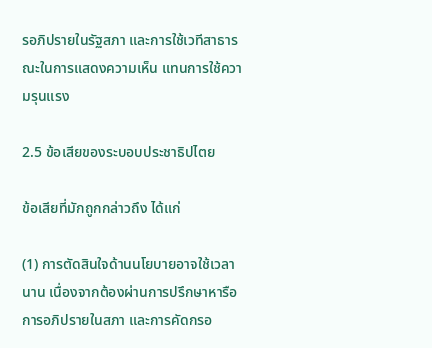รอภิปรายในรัฐสภา และการใช้เวทีสาธารณะในการแสดงความเห็น แทนการใช้ความรุนแรง

2.5 ข้อเสียของระบอบประชาธิปไตย

ข้อเสียที่มักถูกกล่าวถึง ได้แก่

(1) การตัดสินใจด้านนโยบายอาจใช้เวลานาน เนื่องจากต้องผ่านการปรึกษาหารือ การอภิปรายในสภา และการคัดกรอ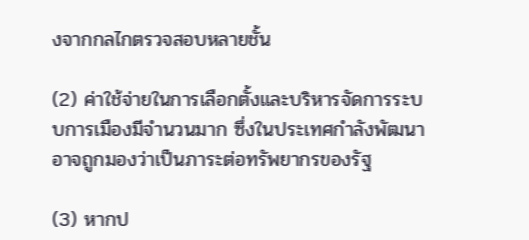งจากกลไกตรวจสอบหลายชั้น

(2) ค่าใช้จ่ายในการเลือกตั้งและบริหารจัดการระบบการเมืองมีจำนวนมาก ซึ่งในประเทศกำลังพัฒนาอาจถูกมองว่าเป็นภาระต่อทรัพยากรของรัฐ

(3) หากป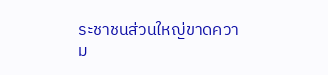ระชาชนส่วนใหญ่ขาดความ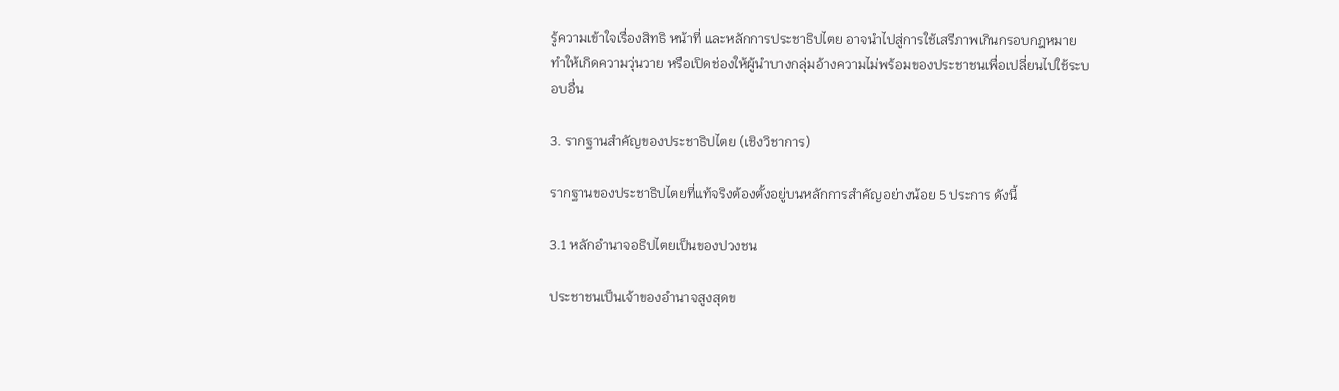รู้ความเข้าใจเรื่องสิทธิ หน้าที่ และหลักการประชาธิปไตย อาจนำไปสู่การใช้เสรีภาพเกินกรอบกฎหมาย ทำให้เกิดความวุ่นวาย หรือเปิดช่องให้ผู้นำบางกลุ่มอ้างความไม่พร้อมของประชาชนเพื่อเปลี่ยนไปใช้ระบอบอื่น

3. รากฐานสำคัญของประชาธิปไตย (เชิงวิชาการ)

รากฐานของประชาธิปไตยที่แท้จริงต้องตั้งอยู่บนหลักการสำคัญอย่างน้อย 5 ประการ ดังนี้

3.1 หลักอำนาจอธิปไตยเป็นของปวงชน

ประชาชนเป็นเจ้าของอำนาจสูงสุดข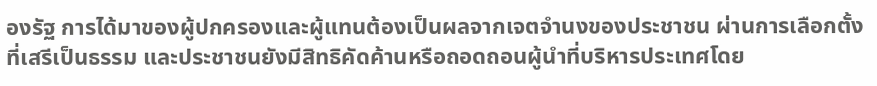องรัฐ การได้มาของผู้ปกครองและผู้แทนต้องเป็นผลจากเจตจำนงของประชาชน ผ่านการเลือกตั้งที่เสรีเป็นธรรม และประชาชนยังมีสิทธิคัดค้านหรือถอดถอนผู้นำที่บริหารประเทศโดย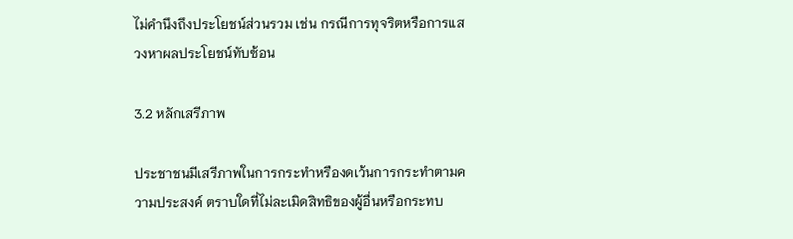ไม่คำนึงถึงประโยชน์ส่วนรวม เช่น กรณีการทุจริตหรือการแสวงหาผลประโยชน์ทับซ้อน

3.2 หลักเสรีภาพ

ประชาชนมีเสรีภาพในการกระทำหรืองดเว้นการกระทำตามความประสงค์ ตราบใดที่ไม่ละเมิดสิทธิของผู้อื่นหรือกระทบ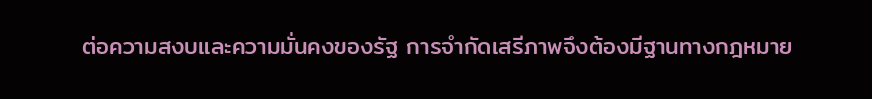ต่อความสงบและความมั่นคงของรัฐ การจำกัดเสรีภาพจึงต้องมีฐานทางกฎหมาย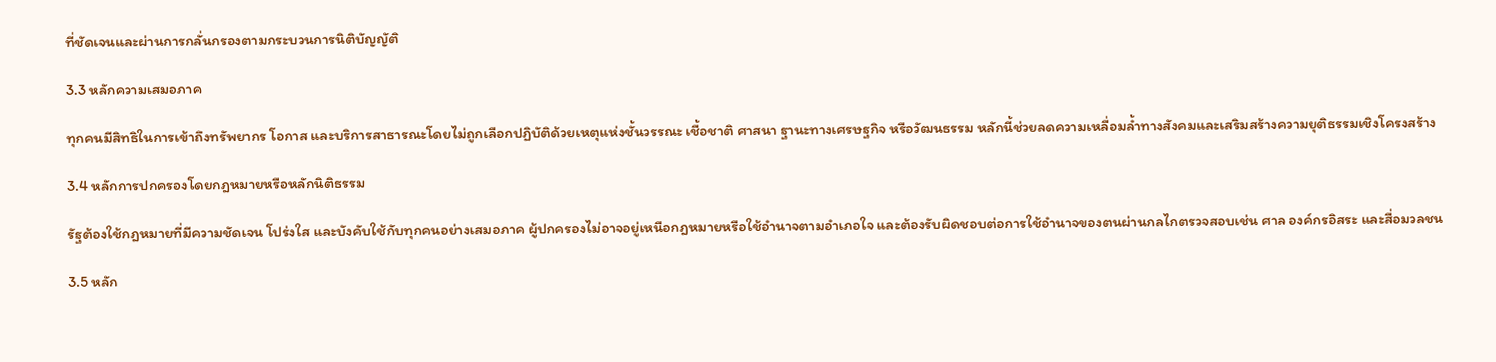ที่ชัดเจนและผ่านการกลั่นกรองตามกระบวนการนิติบัญญัติ

3.3 หลักความเสมอภาค

ทุกคนมีสิทธิในการเข้าถึงทรัพยากร โอกาส และบริการสาธารณะโดยไม่ถูกเลือกปฏิบัติด้วยเหตุแห่งชั้นวรรณะ เชื้อชาติ ศาสนา ฐานะทางเศรษฐกิจ หรือวัฒนธรรม หลักนี้ช่วยลดความเหลื่อมล้ำทางสังคมและเสริมสร้างความยุติธรรมเชิงโครงสร้าง

3.4 หลักการปกครองโดยกฎหมายหรือหลักนิติธรรม

รัฐต้องใช้กฎหมายที่มีความชัดเจน โปร่งใส และบังคับใช้กับทุกคนอย่างเสมอภาค ผู้ปกครองไม่อาจอยู่เหนือกฎหมายหรือใช้อำนาจตามอำเภอใจ และต้องรับผิดชอบต่อการใช้อำนาจของตนผ่านกลไกตรวจสอบเช่น ศาล องค์กรอิสระ และสื่อมวลชน

3.5 หลัก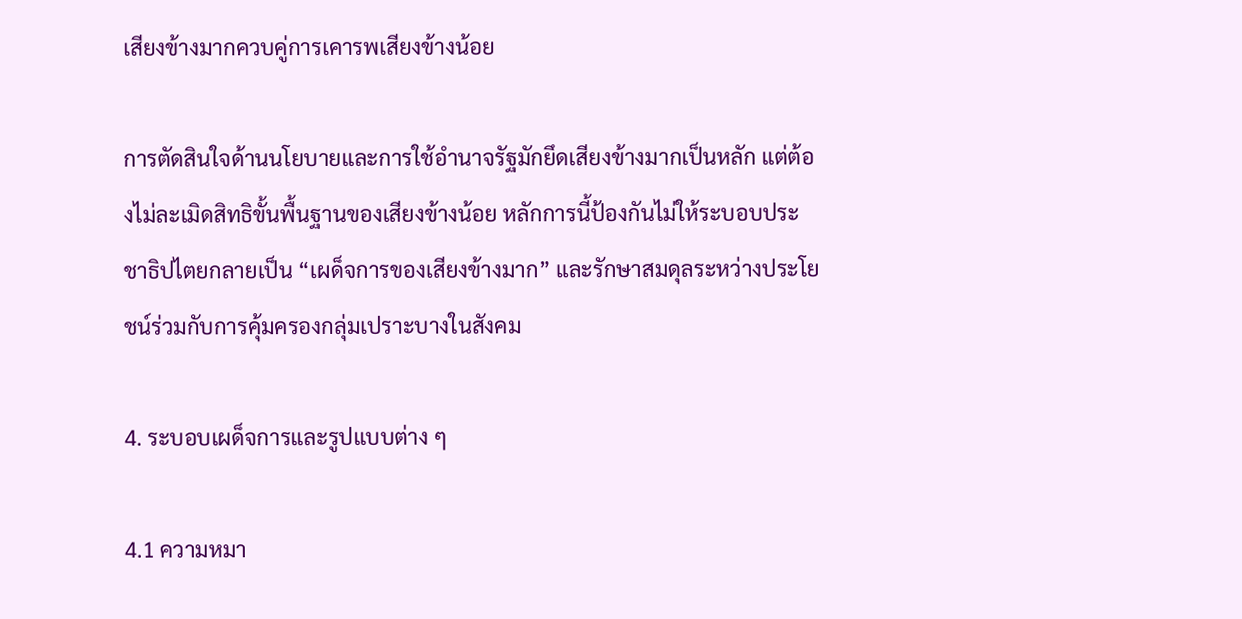เสียงข้างมากควบคู่การเคารพเสียงข้างน้อย

การตัดสินใจด้านนโยบายและการใช้อำนาจรัฐมักยึดเสียงข้างมากเป็นหลัก แต่ต้องไม่ละเมิดสิทธิขั้นพื้นฐานของเสียงข้างน้อย หลักการนี้ป้องกันไม่ให้ระบอบประชาธิปไตยกลายเป็น “เผด็จการของเสียงข้างมาก” และรักษาสมดุลระหว่างประโยชน์ร่วมกับการคุ้มครองกลุ่มเปราะบางในสังคม

4. ระบอบเผด็จการและรูปแบบต่าง ๆ

4.1 ความหมา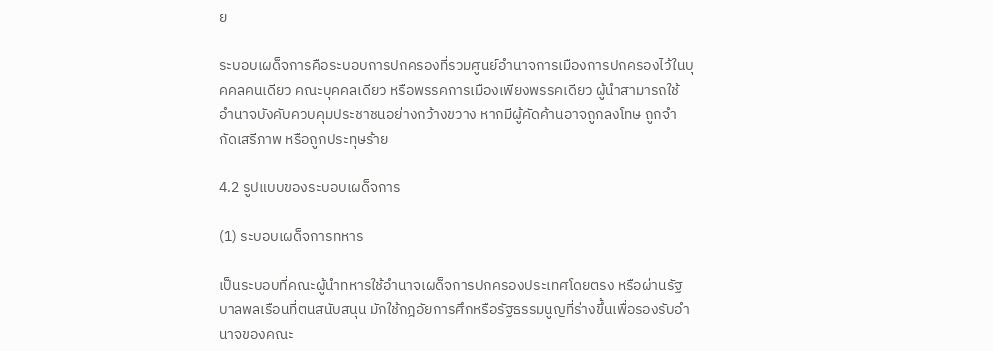ย

ระบอบเผด็จการคือระบอบการปกครองที่รวมศูนย์อำนาจการเมืองการปกครองไว้ในบุคคลคนเดียว คณะบุคคลเดียว หรือพรรคการเมืองเพียงพรรคเดียว ผู้นำสามารถใช้อำนาจบังคับควบคุมประชาชนอย่างกว้างขวาง หากมีผู้คัดค้านอาจถูกลงโทษ ถูกจำกัดเสรีภาพ หรือถูกประทุษร้าย

4.2 รูปแบบของระบอบเผด็จการ

(1) ระบอบเผด็จการทหาร

เป็นระบอบที่คณะผู้นำทหารใช้อำนาจเผด็จการปกครองประเทศโดยตรง หรือผ่านรัฐบาลพลเรือนที่ตนสนับสนุน มักใช้กฎอัยการศึกหรือรัฐธรรมนูญที่ร่างขึ้นเพื่อรองรับอำนาจของคณะ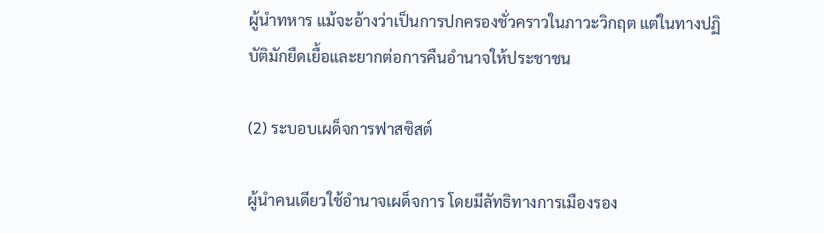ผู้นำทหาร แม้จะอ้างว่าเป็นการปกครองชั่วคราวในภาวะวิกฤต แต่ในทางปฏิบัติมักยืดเยื้อและยากต่อการคืนอำนาจให้ประชาชน

(2) ระบอบเผด็จการฟาสซิสต์

ผู้นำคนเดียวใช้อำนาจเผด็จการ โดยมีลัทธิทางการเมืองรอง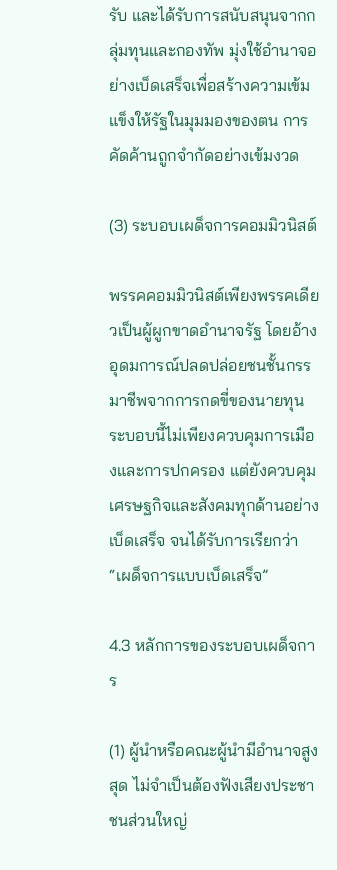รับ และได้รับการสนับสนุนจากกลุ่มทุนและกองทัพ มุ่งใช้อำนาจอย่างเบ็ดเสร็จเพื่อสร้างความเข้มแข็งให้รัฐในมุมมองของตน การคัดค้านถูกจำกัดอย่างเข้มงวด

(3) ระบอบเผด็จการคอมมิวนิสต์

พรรคคอมมิวนิสต์เพียงพรรคเดียวเป็นผู้ผูกขาดอำนาจรัฐ โดยอ้างอุดมการณ์ปลดปล่อยชนชั้นกรรมาชีพจากการกดขี่ของนายทุน ระบอบนี้ไม่เพียงควบคุมการเมืองและการปกครอง แต่ยังควบคุมเศรษฐกิจและสังคมทุกด้านอย่างเบ็ดเสร็จ จนได้รับการเรียกว่า “เผด็จการแบบเบ็ดเสร็จ”

4.3 หลักการของระบอบเผด็จการ

(1) ผู้นำหรือคณะผู้นำมีอำนาจสูงสุด ไม่จำเป็นต้องฟังเสียงประชาชนส่วนใหญ่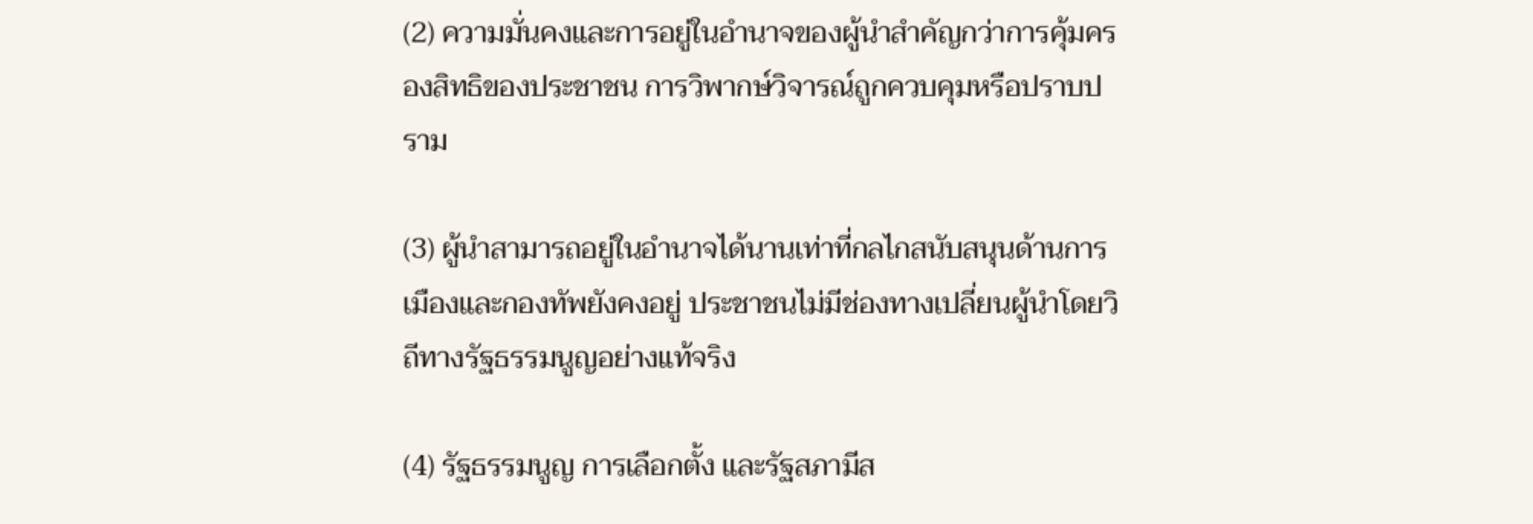(2) ความมั่นคงและการอยู่ในอำนาจของผู้นำสำคัญกว่าการคุ้มครองสิทธิของประชาชน การวิพากษ์วิจารณ์ถูกควบคุมหรือปราบปราม

(3) ผู้นำสามารถอยู่ในอำนาจได้นานเท่าที่กลไกสนับสนุนด้านการเมืองและกองทัพยังคงอยู่ ประชาชนไม่มีช่องทางเปลี่ยนผู้นำโดยวิถีทางรัฐธรรมนูญอย่างแท้จริง

(4) รัฐธรรมนูญ การเลือกตั้ง และรัฐสภามีส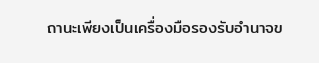ถานะเพียงเป็นเครื่องมือรองรับอำนาจข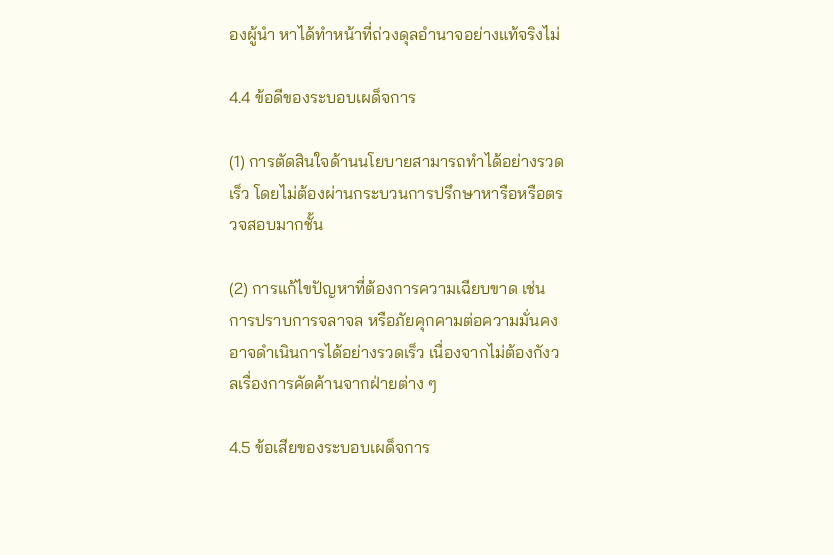องผู้นำ หาได้ทำหน้าที่ถ่วงดุลอำนาจอย่างแท้จริงไม่

4.4 ข้อดีของระบอบเผด็จการ

(1) การตัดสินใจด้านนโยบายสามารถทำได้อย่างรวดเร็ว โดยไม่ต้องผ่านกระบวนการปรึกษาหารือหรือตรวจสอบมากชั้น

(2) การแก้ไขปัญหาที่ต้องการความเฉียบขาด เช่น การปราบการจลาจล หรือภัยคุกคามต่อความมั่นคง อาจดำเนินการได้อย่างรวดเร็ว เนื่องจากไม่ต้องกังวลเรื่องการคัดค้านจากฝ่ายต่าง ๆ

4.5 ข้อเสียของระบอบเผด็จการ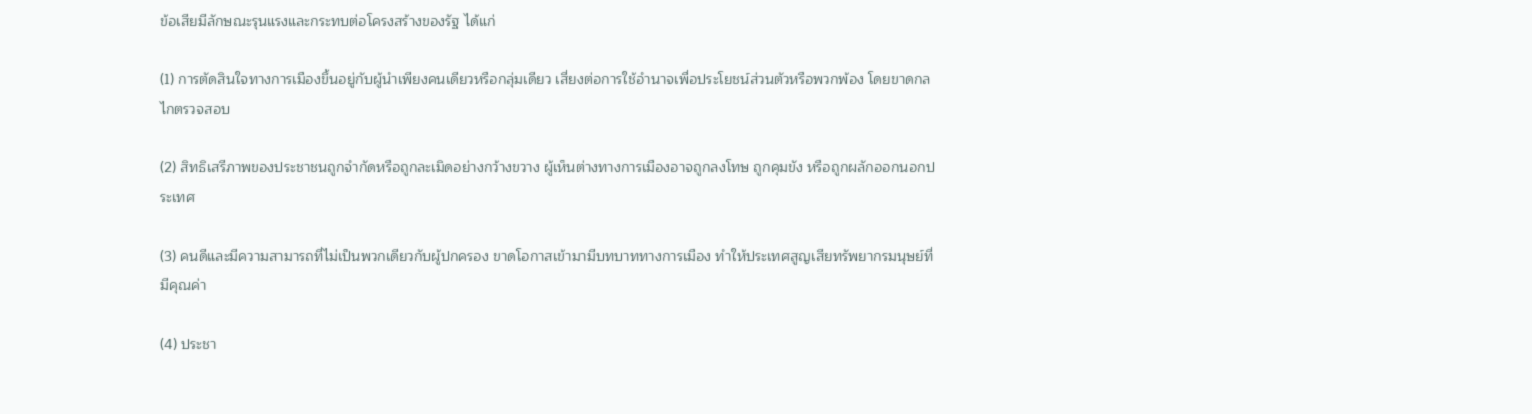ข้อเสียมีลักษณะรุนแรงและกระทบต่อโครงสร้างของรัฐ ได้แก่

(1) การตัดสินใจทางการเมืองขึ้นอยู่กับผู้นำเพียงคนเดียวหรือกลุ่มเดียว เสี่ยงต่อการใช้อำนาจเพื่อประโยชน์ส่วนตัวหรือพวกพ้อง โดยขาดกลไกตรวจสอบ

(2) สิทธิเสรีภาพของประชาชนถูกจำกัดหรือถูกละเมิดอย่างกว้างขวาง ผู้เห็นต่างทางการเมืองอาจถูกลงโทษ ถูกคุมขัง หรือถูกผลักออกนอกประเทศ

(3) คนดีและมีความสามารถที่ไม่เป็นพวกเดียวกับผู้ปกครอง ขาดโอกาสเข้ามามีบทบาททางการเมือง ทำให้ประเทศสูญเสียทรัพยากรมนุษย์ที่มีคุณค่า

(4) ประชา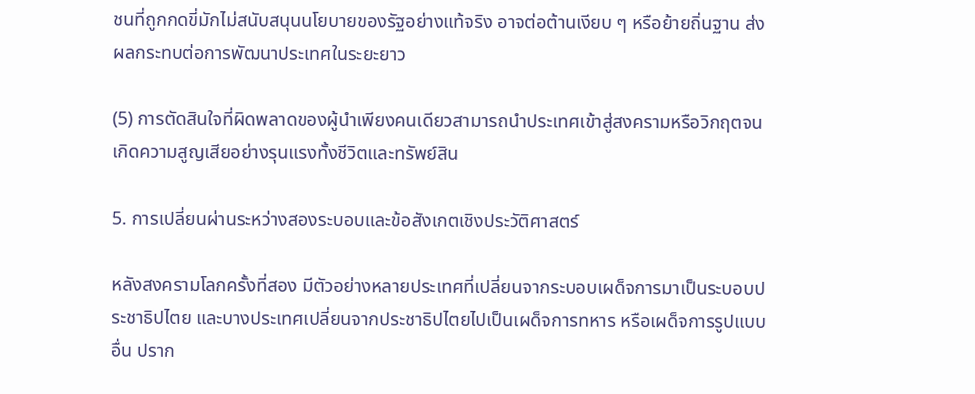ชนที่ถูกกดขี่มักไม่สนับสนุนนโยบายของรัฐอย่างแท้จริง อาจต่อต้านเงียบ ๆ หรือย้ายถิ่นฐาน ส่งผลกระทบต่อการพัฒนาประเทศในระยะยาว

(5) การตัดสินใจที่ผิดพลาดของผู้นำเพียงคนเดียวสามารถนำประเทศเข้าสู่สงครามหรือวิกฤตจนเกิดความสูญเสียอย่างรุนแรงทั้งชีวิตและทรัพย์สิน

5. การเปลี่ยนผ่านระหว่างสองระบอบและข้อสังเกตเชิงประวัติศาสตร์

หลังสงครามโลกครั้งที่สอง มีตัวอย่างหลายประเทศที่เปลี่ยนจากระบอบเผด็จการมาเป็นระบอบประชาธิปไตย และบางประเทศเปลี่ยนจากประชาธิปไตยไปเป็นเผด็จการทหาร หรือเผด็จการรูปแบบอื่น ปราก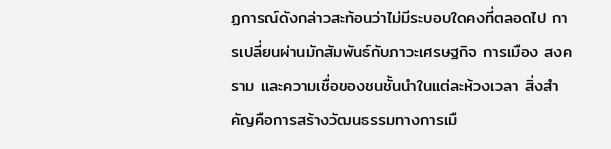ฏการณ์ดังกล่าวสะท้อนว่าไม่มีระบอบใดคงที่ตลอดไป การเปลี่ยนผ่านมักสัมพันธ์กับภาวะเศรษฐกิจ การเมือง สงคราม และความเชื่อของชนชั้นนำในแต่ละห้วงเวลา สิ่งสำคัญคือการสร้างวัฒนธรรมทางการเมื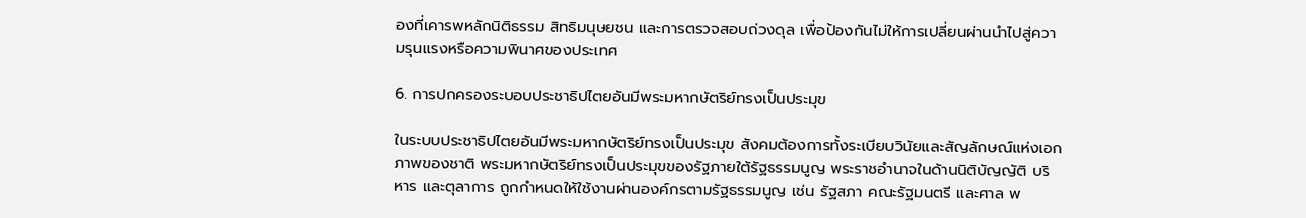องที่เคารพหลักนิติธรรม สิทธิมนุษยชน และการตรวจสอบถ่วงดุล เพื่อป้องกันไม่ให้การเปลี่ยนผ่านนำไปสู่ความรุนแรงหรือความพินาศของประเทศ

6. การปกครองระบอบประชาธิปไตยอันมีพระมหากษัตริย์ทรงเป็นประมุข

ในระบบประชาธิปไตยอันมีพระมหากษัตริย์ทรงเป็นประมุข สังคมต้องการทั้งระเบียบวินัยและสัญลักษณ์แห่งเอกภาพของชาติ พระมหากษัตริย์ทรงเป็นประมุขของรัฐภายใต้รัฐธรรมนูญ พระราชอำนาจในด้านนิติบัญญัติ บริหาร และตุลาการ ถูกกำหนดให้ใช้งานผ่านองค์กรตามรัฐธรรมนูญ เช่น รัฐสภา คณะรัฐมนตรี และศาล พ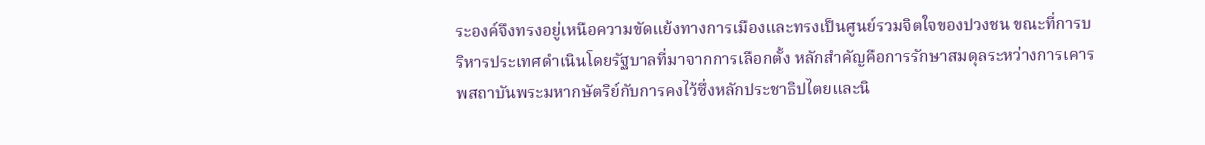ระองค์จึงทรงอยู่เหนือความขัดแย้งทางการเมืองและทรงเป็นศูนย์รวมจิตใจของปวงชน ขณะที่การบริหารประเทศดำเนินโดยรัฐบาลที่มาจากการเลือกตั้ง หลักสำคัญคือการรักษาสมดุลระหว่างการเคารพสถาบันพระมหากษัตริย์กับการคงไว้ซึ่งหลักประชาธิปไตยและนิ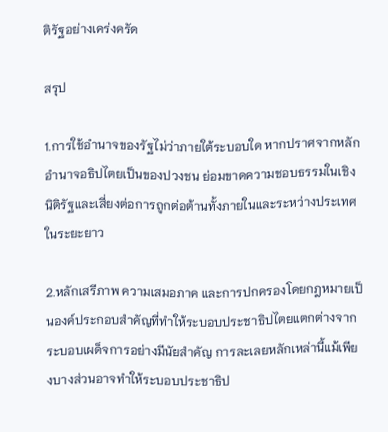ติรัฐอย่างเคร่งครัด

สรุป

1.การใช้อำนาจของรัฐไม่ว่าภายใต้ระบอบใด หากปราศจากหลักอำนาจอธิปไตยเป็นของปวงชน ย่อมขาดความชอบธรรมในเชิงนิติรัฐและเสี่ยงต่อการถูกต่อต้านทั้งภายในและระหว่างประเทศในระยะยาว

2.หลักเสรีภาพ ความเสมอภาค และการปกครองโดยกฎหมายเป็นองค์ประกอบสำคัญที่ทำให้ระบอบประชาธิปไตยแตกต่างจากระบอบเผด็จการอย่างมีนัยสำคัญ การละเลยหลักเหล่านี้แม้เพียงบางส่วนอาจทำให้ระบอบประชาธิป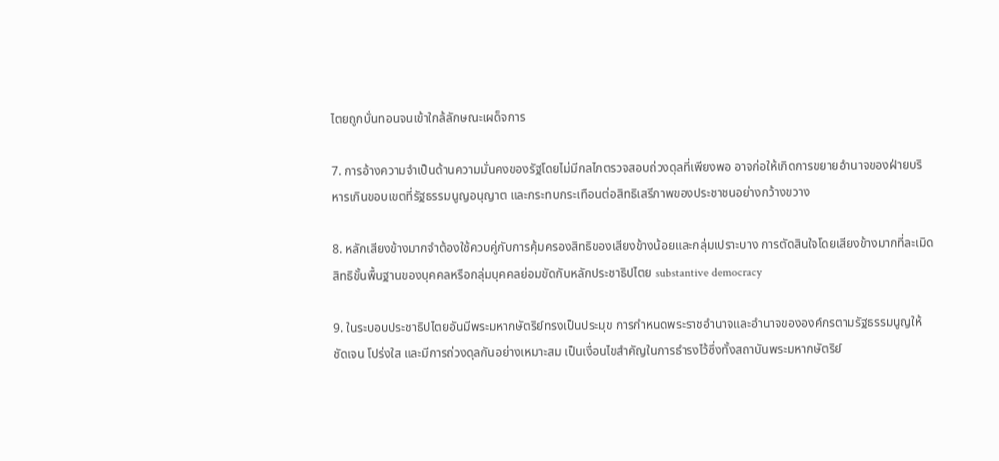ไตยถูกบั่นทอนจนเข้าใกล้ลักษณะเผด็จการ

7. การอ้างความจำเป็นด้านความมั่นคงของรัฐโดยไม่มีกลไกตรวจสอบถ่วงดุลที่เพียงพอ อาจก่อให้เกิดการขยายอำนาจของฝ่ายบริหารเกินขอบเขตที่รัฐธรรมนูญอนุญาต และกระทบกระเทือนต่อสิทธิเสรีภาพของประชาชนอย่างกว้างขวาง

8. หลักเสียงข้างมากจำต้องใช้ควบคู่กับการคุ้มครองสิทธิของเสียงข้างน้อยและกลุ่มเปราะบาง การตัดสินใจโดยเสียงข้างมากที่ละเมิดสิทธิขั้นพื้นฐานของบุคคลหรือกลุ่มบุคคลย่อมขัดกับหลักประชาธิปไตย substantive democracy

9. ในระบอบประชาธิปไตยอันมีพระมหากษัตริย์ทรงเป็นประมุข การกำหนดพระราชอำนาจและอำนาจขององค์กรตามรัฐธรรมนูญให้ชัดเจน โปร่งใส และมีการถ่วงดุลกันอย่างเหมาะสม เป็นเงื่อนไขสำคัญในการธำรงไว้ซึ่งทั้งสถาบันพระมหากษัตริย์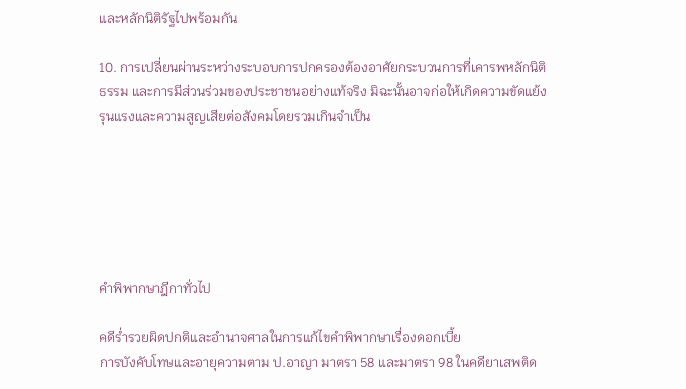และหลักนิติรัฐไปพร้อมกัน

10. การเปลี่ยนผ่านระหว่างระบอบการปกครองต้องอาศัยกระบวนการที่เคารพหลักนิติธรรม และการมีส่วนร่วมของประชาชนอย่างแท้จริง มิฉะนั้นอาจก่อให้เกิดความขัดแย้งรุนแรงและความสูญเสียต่อสังคมโดยรวมเกินจำเป็น






คำพิพากษาฎีกาทั่วไป

คดีร่ำรวยผิดปกติและอำนาจศาลในการแก้ไขคำพิพากษาเรื่องดอกเบี้ย
การบังคับโทษและอายุความตาม ป.อาญา มาตรา 58 และมาตรา 98 ในคดียาเสพติด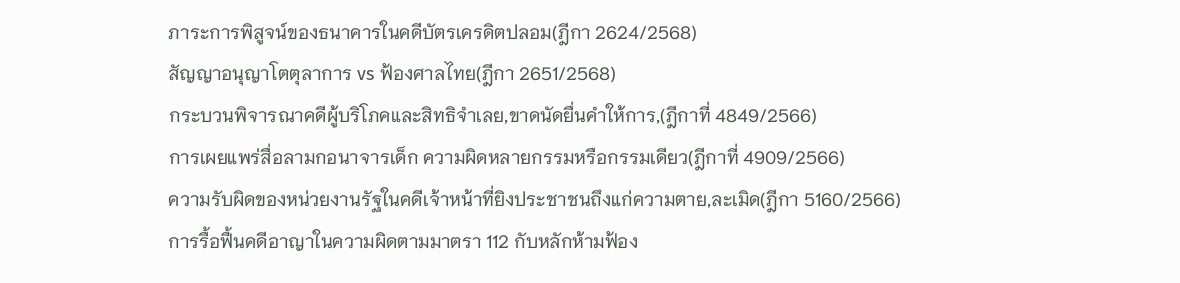ภาระการพิสูจน์ของธนาคารในคดีบัตรเครดิตปลอม(ฎีกา 2624/2568)
สัญญาอนุญาโตตุลาการ vs ฟ้องศาลไทย(ฎีกา 2651/2568)
กระบวนพิจารณาคดีผู้บริโภคและสิทธิจำเลย,ขาดนัดยื่นคำให้การ,(ฎีกาที่ 4849/2566)
การเผยแพร่สื่อลามกอนาจารเด็ก ความผิดหลายกรรมหรือกรรมเดียว(ฎีกาที่ 4909/2566)
ความรับผิดของหน่วยงานรัฐในคดีเจ้าหน้าที่ยิงประชาชนถึงแก่ความตาย,ละเมิด(ฎีกา 5160/2566)
การรื้อฟื้นคดีอาญาในความผิดตามมาตรา 112 กับหลักห้ามฟ้อง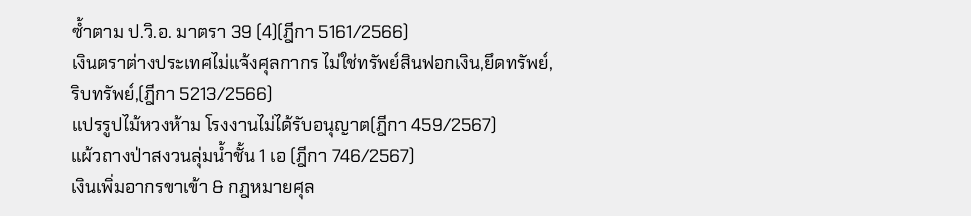ซ้ำตาม ป.วิ.อ. มาตรา 39 (4)(ฎีกา 5161/2566)
เงินตราต่างประเทศไม่แจ้งศุลกากร ไม่ใช่ทรัพย์สินฟอกเงิน,ยึดทรัพย์, ริบทรัพย์,(ฎีกา 5213/2566)
แปรรูปไม้หวงห้าม โรงงานไม่ได้รับอนุญาต(ฎีกา 459/2567)
แผ้วถางป่าสงวนลุ่มน้ำชั้น 1 เอ (ฎีกา 746/2567)
เงินเพิ่มอากรขาเข้า & กฎหมายศุล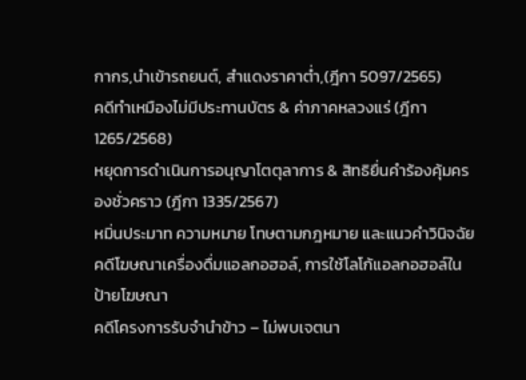กากร,นำเข้ารถยนต์, สำแดงราคาต่ำ,(ฎีกา 5097/2565)
คดีทำเหมืองไม่มีประทานบัตร & ค่าภาคหลวงแร่ (ฎีกา 1265/2568)
หยุดการดำเนินการอนุญาโตตุลาการ & สิทธิยื่นคำร้องคุ้มครองชั่วคราว (ฎีกา 1335/2567)
หมิ่นประมาท ความหมาย โทษตามกฎหมาย และแนวคำวินิจฉัย
คดีโฆษณาเครื่องดื่มแอลกอฮอล์, การใช้โลโก้แอลกอฮอล์ในป้ายโฆษณา
คดีโครงการรับจำนำข้าว – ไม่พบเจตนา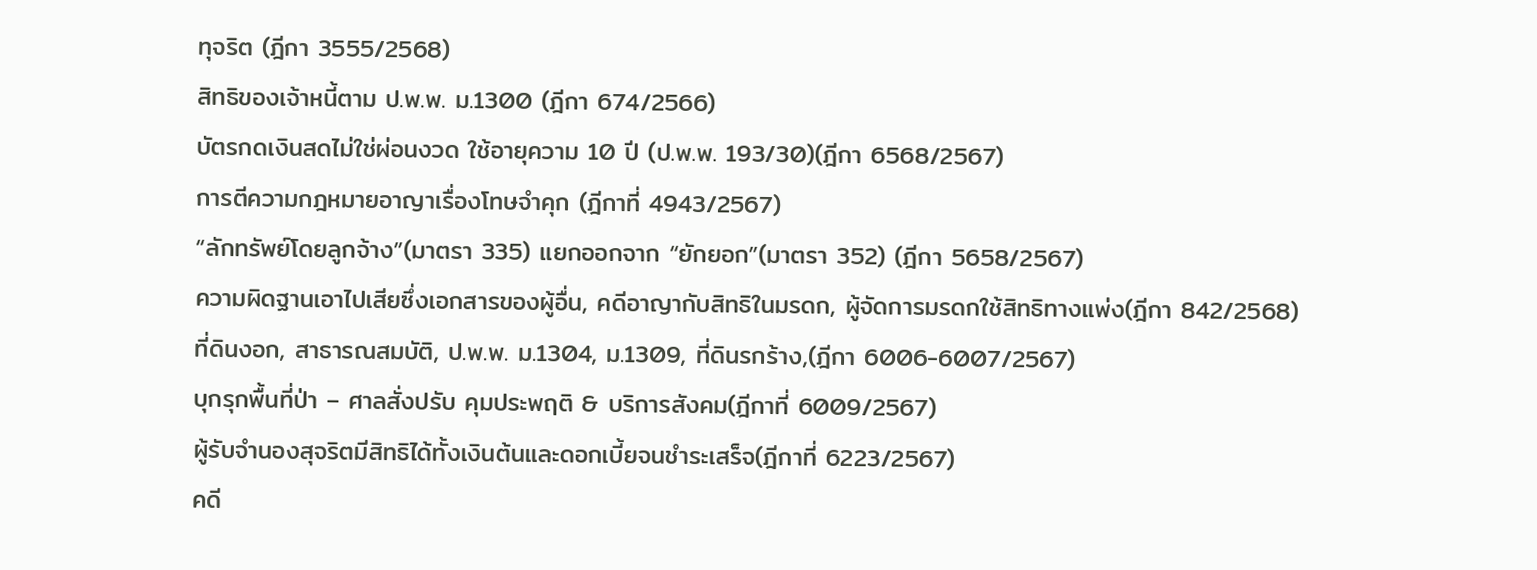ทุจริต (ฎีกา 3555/2568)
สิทธิของเจ้าหนี้ตาม ป.พ.พ. ม.1300 (ฎีกา 674/2566)
บัตรกดเงินสดไม่ใช่ผ่อนงวด ใช้อายุความ 10 ปี (ป.พ.พ. 193/30)(ฎีกา 6568/2567)
การตีความกฎหมายอาญาเรื่องโทษจำคุก (ฎีกาที่ 4943/2567)
“ลักทรัพย์โดยลูกจ้าง”(มาตรา 335) แยกออกจาก “ยักยอก”(มาตรา 352) (ฎีกา 5658/2567)
ความผิดฐานเอาไปเสียซึ่งเอกสารของผู้อื่น, คดีอาญากับสิทธิในมรดก, ผู้จัดการมรดกใช้สิทธิทางแพ่ง(ฎีกา 842/2568)
ที่ดินงอก, สาธารณสมบัติ, ป.พ.พ. ม.1304, ม.1309, ที่ดินรกร้าง,(ฎีกา 6006-6007/2567)
บุกรุกพื้นที่ป่า – ศาลสั่งปรับ คุมประพฤติ & บริการสังคม(ฎีกาที่ 6009/2567)
ผู้รับจำนองสุจริตมีสิทธิได้ทั้งเงินต้นและดอกเบี้ยจนชำระเสร็จ(ฎีกาที่ 6223/2567)
คดี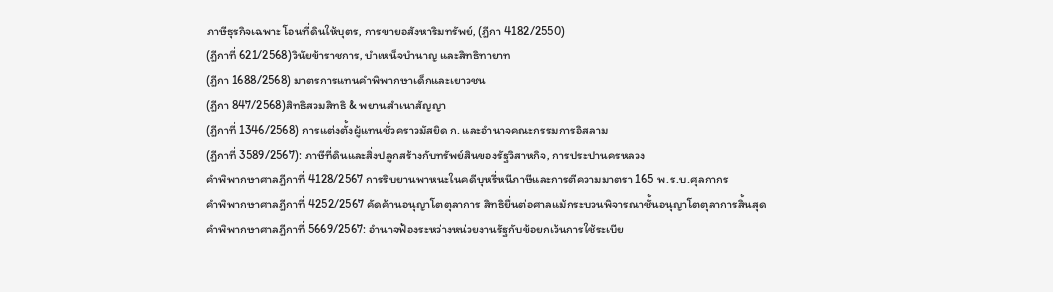ภาษีธุรกิจเฉพาะ โอนที่ดินให้บุตร, การขายอสังหาริมทรัพย์, (ฎีกา 4182/2550)
(ฎีกาที่ 621/2568)วินัยข้าราชการ, บำเหน็จบำนาญ และสิทธิทายาท
(ฎีกา 1688/2568) มาตรการแทนคำพิพากษาเด็กและเยาวชน
(ฎีกา 847/2568)สิทธิสวมสิทธิ & พยานสำเนาสัญญา
(ฎีกาที่ 1346/2568) การแต่งตั้งผู้แทนชั่วคราวมัสยิด ก. และอำนาจคณะกรรมการอิสลาม
(ฎีกาที่ 3589/2567): ภาษีที่ดินและสิ่งปลูกสร้างกับทรัพย์สินของรัฐวิสาหกิจ, การประปานครหลวง
คำพิพากษาศาลฎีกาที่ 4128/2567 การริบยานพาหนะในคดีบุหรี่หนีภาษีและการตีความมาตรา 165 พ.ร.บ.ศุลกากร
คำพิพากษาศาลฎีกาที่ 4252/2567 คัดค้านอนุญาโตตุลาการ สิทธิยื่นต่อศาลแม้กระบวนพิจารณาชั้นอนุญาโตตุลาการสิ้นสุด
คำพิพากษาศาลฎีกาที่ 5669/2567: อำนาจฟ้องระหว่างหน่วยงานรัฐกับข้อยกเว้นการใช้ระเบีย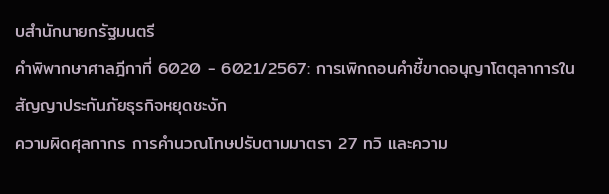บสำนักนายกรัฐมนตรี
คำพิพากษาศาลฎีกาที่ 6020 - 6021/2567: การเพิกถอนคำชี้ขาดอนุญาโตตุลาการในสัญญาประกันภัยธุรกิจหยุดชะงัก
ความผิดศุลกากร การคำนวณโทษปรับตามมาตรา 27 ทวิ และความ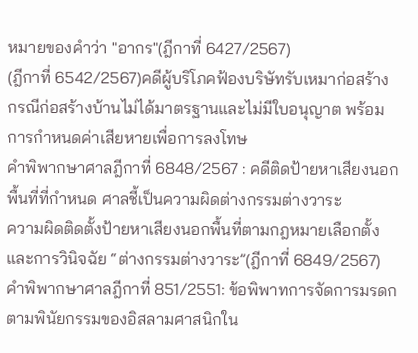หมายของคำว่า "อากร"(ฎีกาที่ 6427/2567)
(ฎีกาที่ 6542/2567)คดีผู้บริโภคฟ้องบริษัทรับเหมาก่อสร้าง กรณีก่อสร้างบ้านไม่ได้มาตรฐานและไม่มีใบอนุญาต พร้อมการกำหนดค่าเสียหายเพื่อการลงโทษ
คำพิพากษาศาลฎีกาที่ 6848/2567 : คดีติดป้ายหาเสียงนอกพื้นที่ที่กำหนด ศาลชี้เป็นความผิดต่างกรรมต่างวาระ
ความผิดติดตั้งป้ายหาเสียงนอกพื้นที่ตามกฎหมายเลือกตั้ง และการวินิจฉัย “ต่างกรรมต่างวาระ”(ฎีกาที่ 6849/2567)
คำพิพากษาศาลฎีกาที่ 851/2551: ข้อพิพาทการจัดการมรดกตามพินัยกรรมของอิสลามศาสนิกใน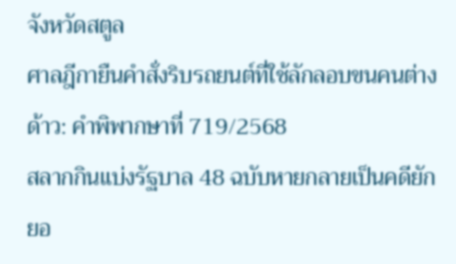จังหวัดสตูล
ศาลฎีกายืนคำสั่งริบรถยนต์ที่ใช้ลักลอบขนคนต่างด้าว: คำพิพากษาที่ 719/2568
สลากกินแบ่งรัฐบาล 48 ฉบับหายกลายเป็นคดียักยอ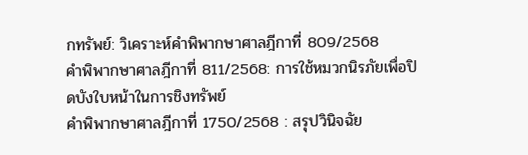กทรัพย์: วิเคราะห์คำพิพากษาศาลฎีกาที่ 809/2568
คำพิพากษาศาลฎีกาที่ 811/2568: การใช้หมวกนิรภัยเพื่อปิดบังใบหน้าในการชิงทรัพย์
คำพิพากษาศาลฎีกาที่ 1750/2568 : สรุปวินิจฉัย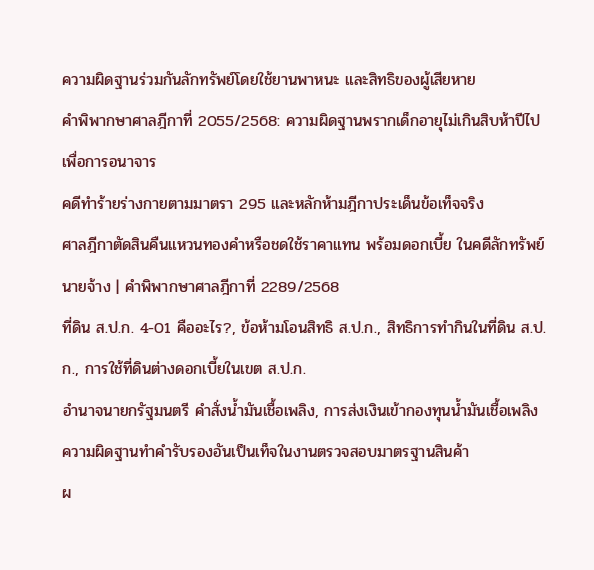ความผิดฐานร่วมกันลักทรัพย์โดยใช้ยานพาหนะ และสิทธิของผู้เสียหาย
คำพิพากษาศาลฎีกาที่ 2055/2568: ความผิดฐานพรากเด็กอายุไม่เกินสิบห้าปีไปเพื่อการอนาจาร
คดีทำร้ายร่างกายตามมาตรา 295 และหลักห้ามฎีกาประเด็นข้อเท็จจริง
ศาลฎีกาตัดสินคืนแหวนทองคำหรือชดใช้ราคาแทน พร้อมดอกเบี้ย ในคดีลักทรัพย์นายจ้าง | คำพิพากษาศาลฎีกาที่ 2289/2568
ที่ดิน ส.ป.ก. 4-01 คืออะไร?, ข้อห้ามโอนสิทธิ ส.ป.ก., สิทธิการทำกินในที่ดิน ส.ป.ก., การใช้ที่ดินต่างดอกเบี้ยในเขต ส.ป.ก.
อำนาจนายกรัฐมนตรี คำสั่งน้ำมันเชื้อเพลิง, การส่งเงินเข้ากองทุนน้ำมันเชื้อเพลิง
ความผิดฐานทำคำรับรองอันเป็นเท็จในงานตรวจสอบมาตรฐานสินค้า
ผ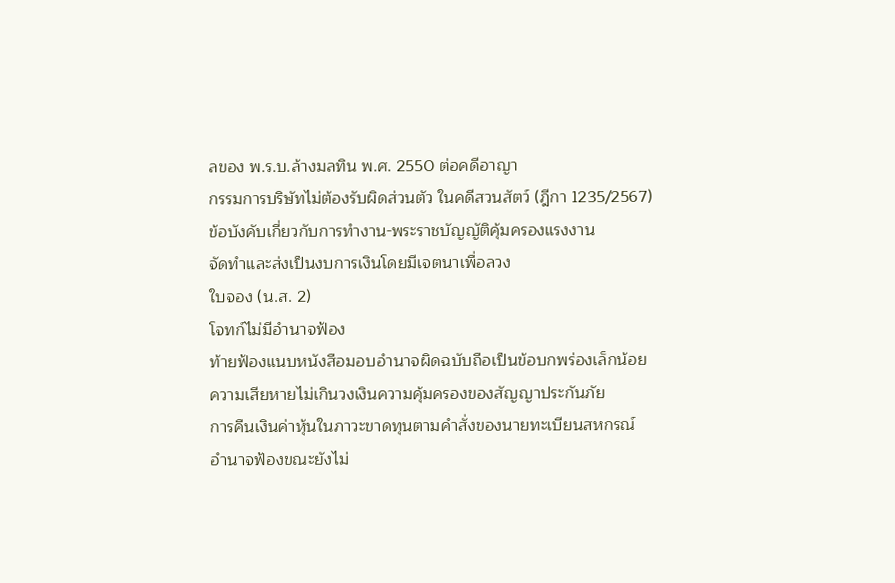ลของ พ.ร.บ.ล้างมลทิน พ.ศ. 2550 ต่อคดีอาญา
กรรมการบริษัทไม่ต้องรับผิดส่วนตัว ในคดีสวนสัตว์ (ฎีกา 1235/2567)
ข้อบังคับเกี่ยวกับการทำงาน-พระราชบัญญัติคุ้มครองแรงงาน
จัดทำและส่งเป็นงบการเงินโดยมีเจตนาเพื่อลวง
ใบจอง (น.ส. 2)
โจทก์ไม่มีอำนาจฟ้อง
ท้ายฟ้องแนบหนังสือมอบอำนาจผิดฉบับถือเป็นข้อบกพร่องเล็กน้อย
ความเสียหายไม่เกินวงเงินความคุ้มครองของสัญญาประกันภัย
การคืนเงินค่าหุ้นในภาวะขาดทุนตามคำสั่งของนายทะเบียนสหกรณ์
อำนาจฟ้องขณะยังไม่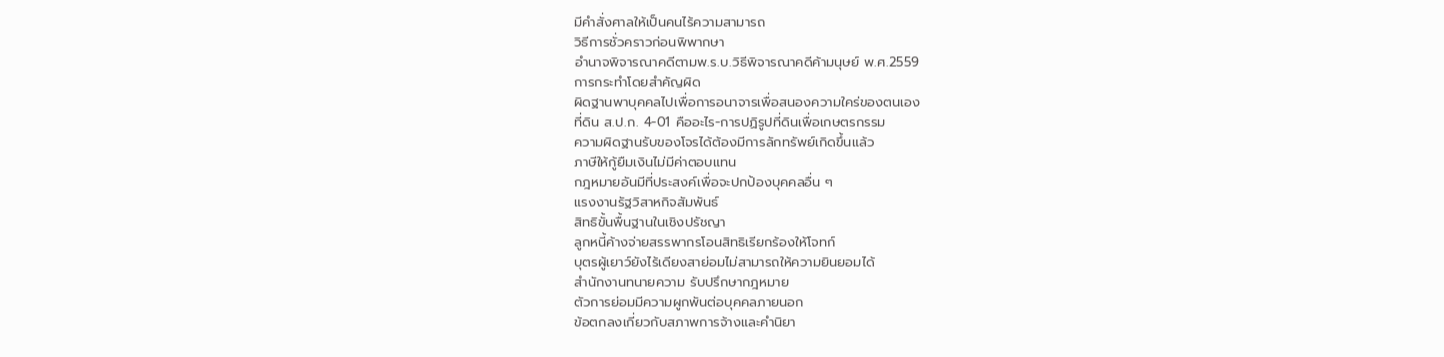มีคำสั่งศาลให้เป็นคนไร้ความสามารถ
วิธีการชั่วคราวก่อนพิพากษา
อำนาจพิจารณาคดีตามพ.ร.บ.วิธีพิจารณาคดีค้ามนุษย์ พ.ศ.2559
การกระทำโดยสำคัญผิด
ผิดฐานพาบุคคลไปเพื่อการอนาจารเพื่อสนองความใคร่ของตนเอง
ที่ดิน ส.ป.ก. 4-01 คืออะไร-การปฏิรูปที่ดินเพื่อเกษตรกรรม
ความผิดฐานรับของโจรได้ต้องมีการลักทรัพย์เกิดขึ้นแล้ว
ภาษีให้กู้ยืมเงินไม่มีค่าตอบแทน
กฎหมายอันมีที่ประสงค์เพื่อจะปกป้องบุคคลอื่น ๆ
แรงงานรัฐวิสาหกิจสัมพันธ์
สิทธิขั้นพื้นฐานในเชิงปรัชญา
ลูกหนี้ค้างจ่ายสรรพากรโอนสิทธิเรียกร้องให้โจทก์
บุตรผู้เยาว์ยังไร้เดียงสาย่อมไม่สามารถให้ความยินยอมได้
สำนักงานทนายความ รับปรึกษากฎหมาย
ตัวการย่อมมีความผูกพันต่อบุคคลภายนอก
ข้อตกลงเกี่ยวกับสภาพการจ้างและคำนิยา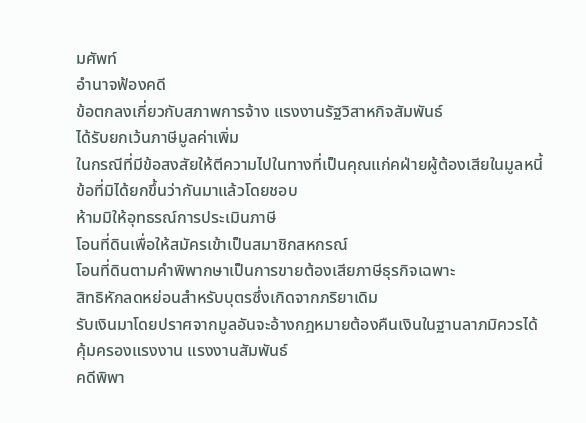มศัพท์
อำนาจฟ้องคดี
ข้อตกลงเกี่ยวกับสภาพการจ้าง แรงงานรัฐวิสาหกิจสัมพันธ์
ได้รับยกเว้นภาษีมูลค่าเพิ่ม
ในกรณีที่มีข้อสงสัยให้ตีความไปในทางที่เป็นคุณแก่คฝ่ายผู้ต้องเสียในมูลหนี้
ข้อที่มิได้ยกขึ้นว่ากันมาแล้วโดยชอบ
ห้ามมิให้อุทธรณ์การประเมินภาษี
โอนที่ดินเพื่อให้สมัครเข้าเป็นสมาชิกสหกรณ์
โอนที่ดินตามคำพิพากษาเป็นการขายต้องเสียภาษีธุรกิจเฉพาะ
สิทธิหักลดหย่อนสำหรับบุตรซึ่งเกิดจากภริยาเดิม
รับเงินมาโดยปราศจากมูลอันจะอ้างกฎหมายต้องคืนเงินในฐานลาภมิควรได้
คุ้มครองแรงงาน แรงงานสัมพันธ์
คดีพิพา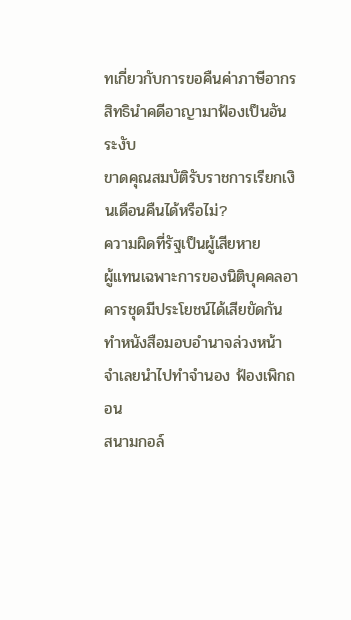ทเกี่ยวกับการขอคืนค่าภาษีอากร
สิทธินำคดีอาญามาฟ้องเป็นอันระงับ
ขาดคุณสมบัติรับราชการเรียกเงินเดือนคืนได้หรือไม่?
ความผิดที่รัฐเป็นผู้เสียหาย
ผู้แทนเฉพาะการของนิติบุคคลอาคารชุดมีประโยชน์ได้เสียขัดกัน
ทำหนังสือมอบอำนาจล่วงหน้า จำเลยนำไปทำจำนอง ฟ้องเพิกถอน
สนามกอล์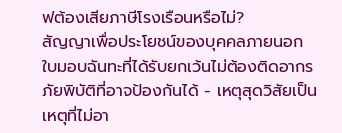ฟต้องเสียภาษีโรงเรือนหรือไม่?
สัญญาเพื่อประโยชน์ของบุคคลภายนอก
ใบมอบฉันทะที่ได้รับยกเว้นไม่ต้องติดอากร
ภัยพิบัติที่อาจป้องกันได้ - เหตุสุดวิสัยเป็นเหตุที่ไม่อา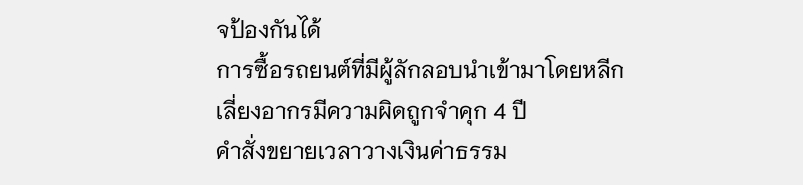จป้องกันได้
การซื้อรถยนต์ที่มีผู้ลักลอบนำเข้ามาโดยหลีกเลี่ยงอากรมีความผิดถูกจำคุก 4 ปี
คำสั่งขยายเวลาวางเงินค่าธรรม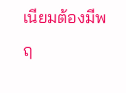เนียมต้องมีพฤ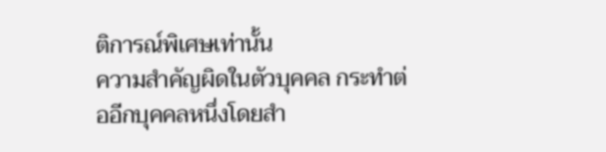ติการณ์พิเศษเท่านั้น
ความสำคัญผิดในตัวบุคคล กระทำต่ออีกบุคคลหนึ่งโดยสำ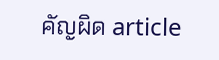คัญผิด article